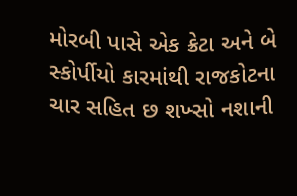મોરબી પાસે એક ક્રેટા અને બે સ્કોર્પીયો કારમાંથી રાજકોટના ચાર સહિત છ શખ્સો નશાની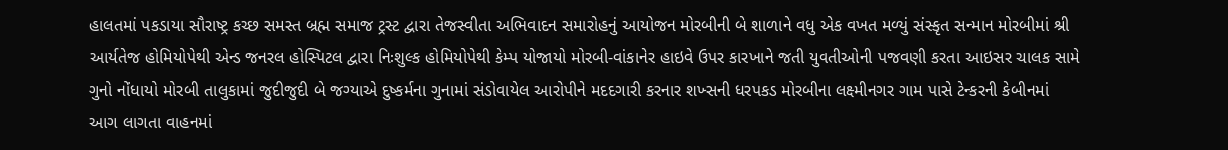હાલતમાં પકડાયા સૌરાષ્ટ્ર કચ્છ સમસ્ત બ્રહ્મ સમાજ ટ્રસ્ટ દ્વારા તેજસ્વીતા અભિવાદન સમારોહનું આયોજન મોરબીની બે શાળાને વધુ એક વખત મળ્યું સંસ્કૃત સન્માન મોરબીમાં શ્રી આર્યતેજ હોમિયોપેથી એન્ડ જનરલ હોસ્પિટલ દ્વારા નિઃશુલ્ક હોમિયોપેથી કેમ્પ યોજાયો મોરબી-વાંકાનેર હાઇવે ઉપર કારખાને જતી યુવતીઓની પજવણી કરતા આઇસર ચાલક સામે ગુનો નોંધાયો મોરબી તાલુકામાં જુદીજુદી બે જગ્યાએ દુષ્કર્મના ગુનામાં સંડોવાયેલ આરોપીને મદદગારી કરનાર શખ્સની ધરપકડ મોરબીના લક્ષ્મીનગર ગામ પાસે ટેન્કરની કેબીનમાં આગ લાગતા વાહનમાં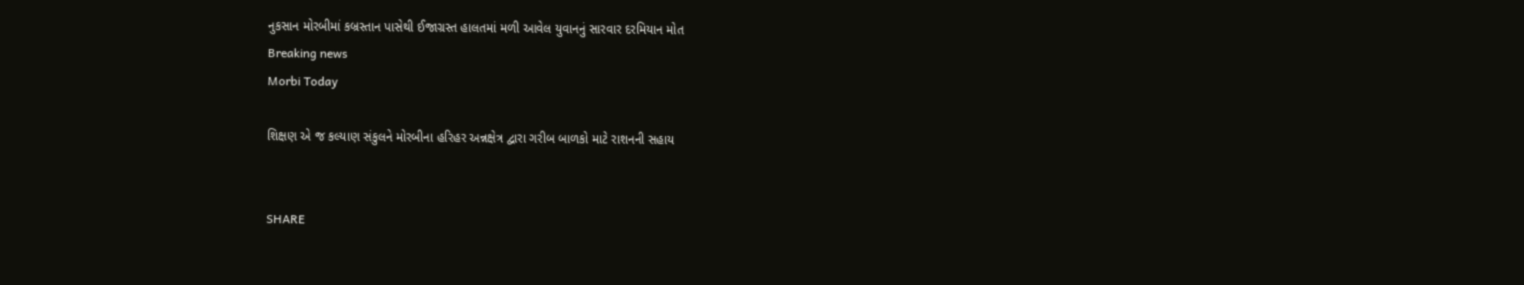નુકસાન મોરબીમાં કબ્રસ્તાન પાસેથી ઈજાગ્રસ્ત હાલતમાં મળી આવેલ યુવાનનું સારવાર દરમિયાન મોત
Breaking news
Morbi Today

શિક્ષણ એ જ કલ્યાણ સંકુલને મોરબીના હરિહર અન્નક્ષેત્ર દ્વારા ગરીબ બાળકો માટે રાશનની સહાય


SHARE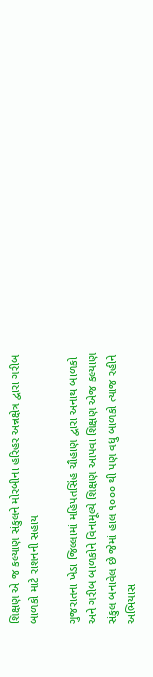શિક્ષણ એ જ કલ્યાણ સંકુલને મોરબીના હરિહર અન્નક્ષેત્ર દ્વારા ગરીબ બાળકો માટે રાશનની સહાય

ગુજરાતના ખેડા જિલ્લામાં મહિપતસિંહ ચૌહાણ દ્વારા અનાથ બાળકો અને ગરીબ બાળકોને વિનામૂલ્યે શિક્ષણ આપવા શિક્ષણ એજ કલ્યાણ સંકુલ બનાવેલ છે જેમાં હાલ ૧૦૦૦ થી પણ વધુ બાળકો ત્યાજ રહીને અભિયાસ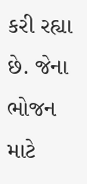કરી રહ્યા છે. જેના ભોજન માટે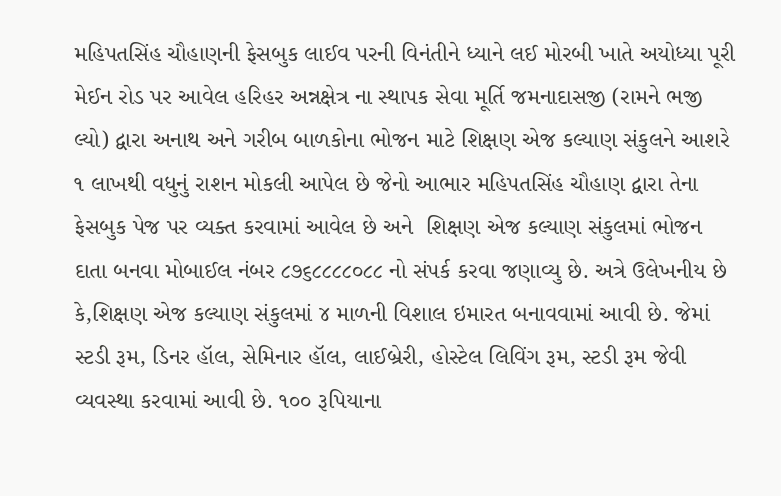મહિપતસિંહ ચૌહાણની ફેસબુક લાઈવ પરની વિનંતીને ધ્યાને લઈ મોરબી ખાતે અયોધ્યા પૂરી મેઈન રોડ પર આવેલ હરિહર અન્નક્ષેત્ર ના સ્થાપક સેવા મૂર્તિ જમનાદાસજી (રામને ભજી લ્યો) દ્વારા અનાથ અને ગરીબ બાળકોના ભોજન માટે શિક્ષણ એજ કલ્યાણ સંકુલને આશરે ૧ લાખથી વધુનું રાશન મોકલી આપેલ છે જેનો આભાર મહિપતસિંહ ચૌહાણ દ્વારા તેના ફેસબુક પેજ પર વ્યક્ત કરવામાં આવેલ છે અને  શિક્ષણ એજ કલ્યાણ સંકુલમાં ભોજન દાતા બનવા મોબાઈલ નંબર ૮૭૬૮૮૮૮૦૮૮ નો સંપર્ક કરવા જણાવ્યુ છે. અત્રે ઉલેખનીય છે કે,શિક્ષણ એજ કલ્યાણ સંકુલમાં ૪ માળની વિશાલ ઇમારત બનાવવામાં આવી છે. જેમાં સ્ટડી રૂમ, ડિનર હૉલ, સેમિનાર હૉલ, લાઈબ્રેરી, હોસ્ટેલ લિવિંગ રૂમ, સ્ટડી રૂમ જેવી વ્યવસ્થા કરવામાં આવી છે. ૧૦૦ રૂપિયાના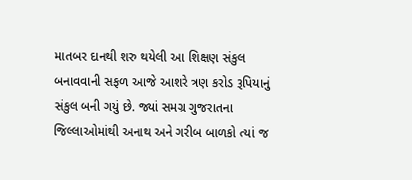માતબર દાનથી શરુ થયેલી આ શિક્ષણ સંકુલ બનાવવાની સફળ આજે આશરે ત્રણ કરોડ રૂપિયાનું સંકુલ બની ગયું છે. જ્યાં સમગ્ર ગુજરાતના જિલ્લાઓમાંથી અનાથ અને ગરીબ બાળકો ત્યાં જ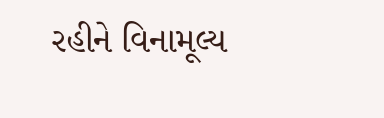રહીને વિનામૂલ્ય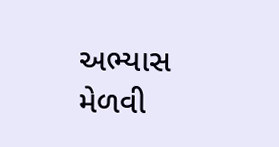અભ્યાસ મેળવી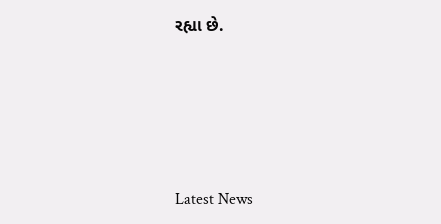રહ્યા છે.






Latest News